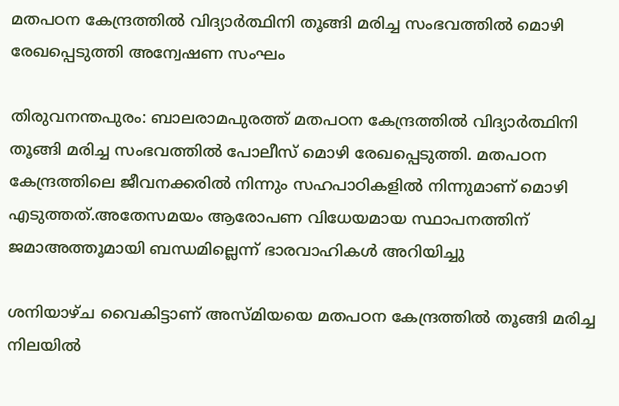മതപഠന കേന്ദ്രത്തിൽ വിദ്യാർത്ഥിനി തൂങ്ങി മരിച്ച സംഭവത്തിൽ മൊഴി രേഖപ്പെടുത്തി അന്വേഷണ സംഘം

തിരുവനന്തപുരം: ബാലരാമപുരത്ത് മതപഠന കേന്ദ്രത്തിൽ വിദ്യാർത്ഥിനി തൂങ്ങി മരിച്ച സംഭവത്തിൽ പോലീസ് മൊഴി രേഖപ്പെടുത്തി. മതപഠന കേന്ദ്രത്തിലെ ജീവനക്കരിൽ നിന്നും സഹപാഠികളിൽ നിന്നുമാണ് മൊഴി എടുത്തത്.അതേസമയം ആരോപണ വിധേയമായ സ്ഥാപനത്തിന് ജമാഅത്തൂമായി ബന്ധമില്ലെന്ന് ഭാരവാഹികൾ അറിയിച്ചു

ശനിയാഴ്ച വൈകിട്ടാണ് അസ്മിയയെ മതപഠന കേന്ദ്രത്തിൽ തൂങ്ങി മരിച്ച നിലയിൽ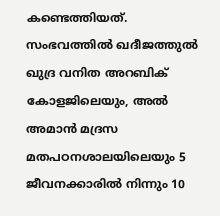കണ്ടെത്തിയത്. സംഭവത്തിൽ ഖദീജത്തുൽ ഖുദ്ര വനിത അറബിക് കോളജിലെയും, അൽ അമാൻ മദ്രസ മതപഠനശാലയിലെയും 5 ജീവനക്കാരിൽ നിന്നും 10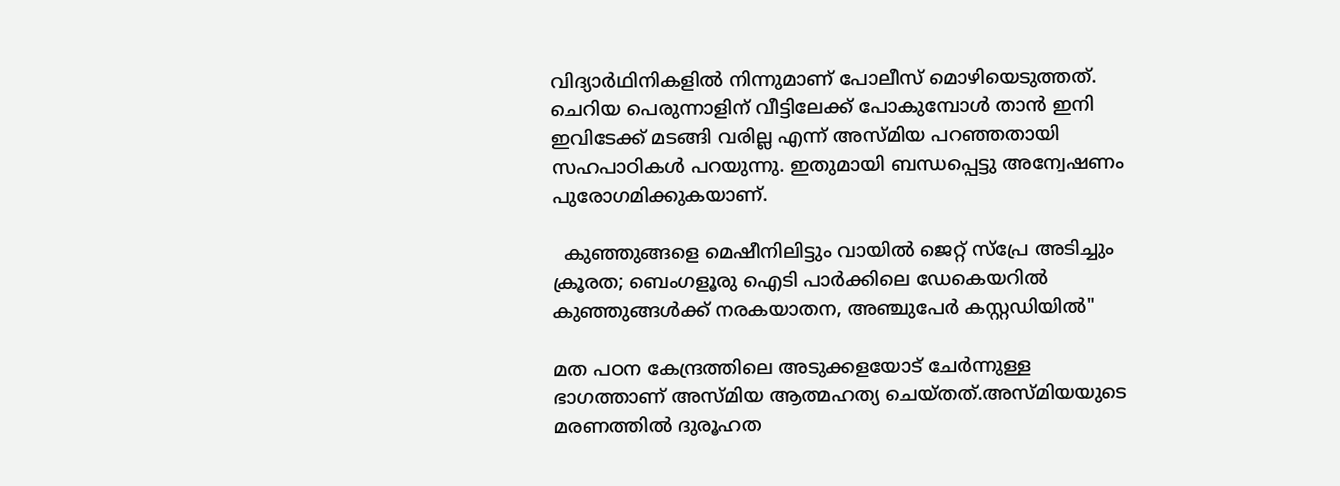വിദ്യാർഥിനികളിൽ നിന്നുമാണ് പോലീസ് മൊഴിയെടുത്തത്. ചെറിയ പെരുന്നാളിന് വീട്ടിലേക്ക് പോകുമ്പോൾ താൻ ഇനി ഇവിടേക്ക് മടങ്ങി വരില്ല എന്ന് അസ്മിയ പറഞ്ഞതായി സഹപാഠികൾ പറയുന്നു. ഇതുമായി ബന്ധപ്പെട്ടു അന്വേഷണം പുരോഗമിക്കുകയാണ്.

  കുഞ്ഞുങ്ങളെ മെഷീനിലിട്ടും വായിൽ ജെറ്റ് സ്പ്രേ അടിച്ചും ക്രൂരത; ബെംഗളൂരു ഐടി പാർക്കിലെ ഡേകെയറിൽ കുഞ്ഞുങ്ങൾക്ക് നരകയാതന, അഞ്ചുപേർ കസ്റ്റഡിയിൽ"

മത പഠന കേന്ദ്രത്തിലെ അടുക്കളയോട് ചേർന്നുള്ള ഭാഗത്താണ് അസ്‌മിയ ആത്മഹത്യ ചെയ്തത്.അസ്മിയയുടെ മരണത്തിൽ ദുരൂഹത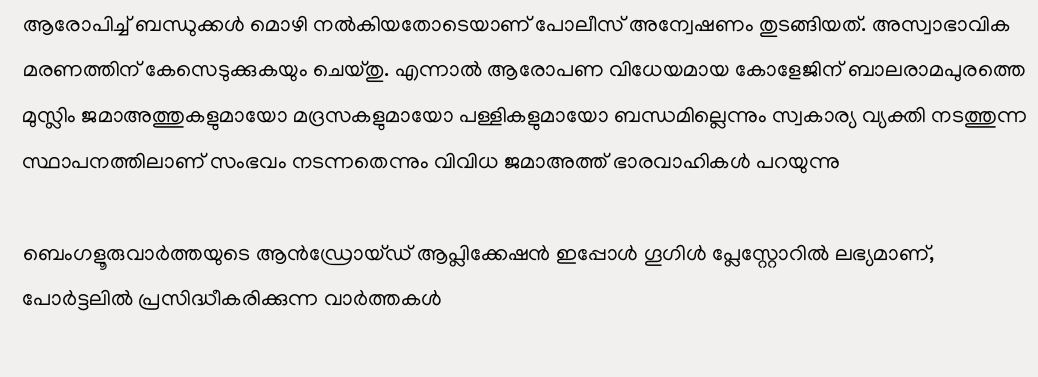ആരോപിച്ച് ബന്ധുക്കൾ മൊഴി നൽകിയതോടെയാണ് പോലീസ് അന്വേഷണം തുടങ്ങിയത്. അസ്വാഭാവിക മരണത്തിന് കേസെടുക്കുകയും ചെയ്തു. എന്നാൽ ആരോപണ വിധേയമായ കോളേജിന് ബാലരാമപുരത്തെ മുസ്ലിം ജമാഅത്തുകളുമായോ മദ്രസകളുമായോ പള്ളികളുമായോ ബന്ധമില്ലെന്നും സ്വകാര്യ വ്യക്തി നടത്തുന്ന സ്ഥാപനത്തിലാണ് സംഭവം നടന്നതെന്നും വിവിധ ജമാഅത്ത് ഭാരവാഹികൾ പറയുന്നു

ബെംഗളൂരുവാർത്തയുടെ ആൻഡ്രോയ്ഡ് ആപ്ലിക്കേഷൻ ഇപ്പോൾ ഗൂഗിൾ പ്ലേസ്റ്റോറിൽ ലഭ്യമാണ്, പോർട്ടലിൽ പ്രസിദ്ധീകരിക്കുന്ന വാർത്തകൾ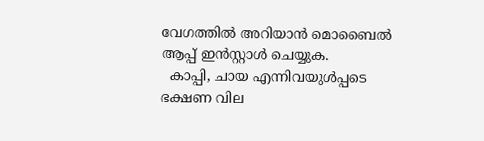വേഗത്തിൽ അറിയാൻ മൊബൈൽ ആപ്പ് ഇൻസ്റ്റാൾ ചെയ്യുക.
  കാപ്പി, ചായ എന്നിവയുൾപ്പടെ ഭക്ഷണ വില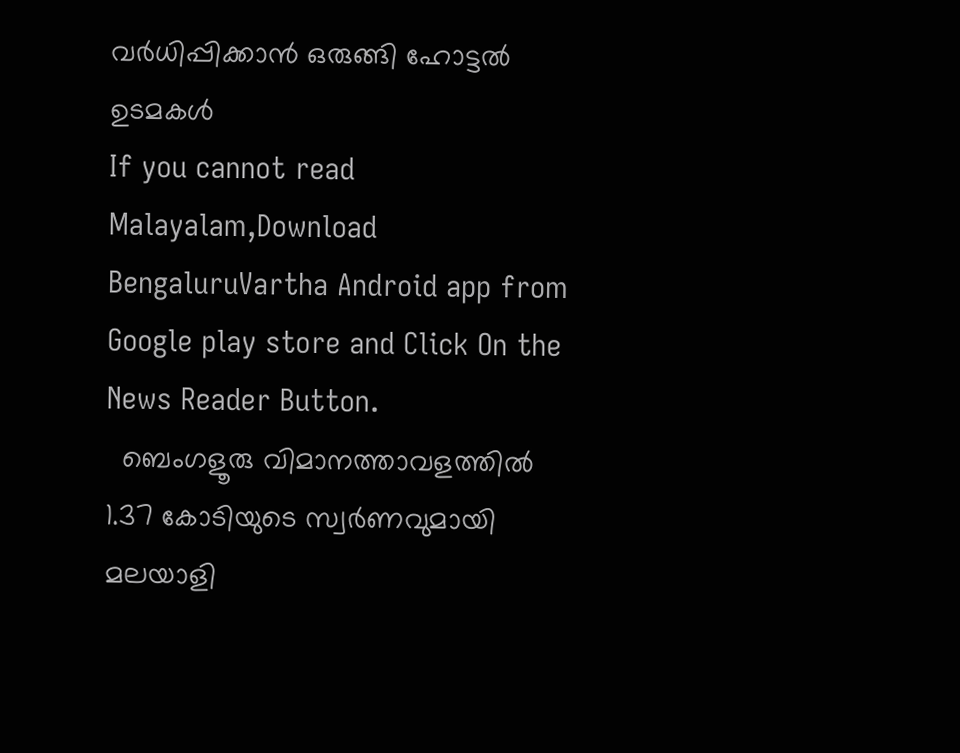വർധിപ്പിക്കാൻ ഒരുങ്ങി ഹോട്ടൽ ഉടമകൾ
If you cannot read Malayalam,Download BengaluruVartha Android app from Google play store and Click On the News Reader Button.
  ബെംഗളൂരു വിമാനത്താവളത്തിൽ 1.37 കോടിയുടെ സ്വർണവുമായി മലയാളി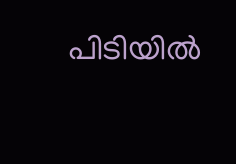പിടിയിൽ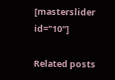[masterslider id="10"]

Related posts